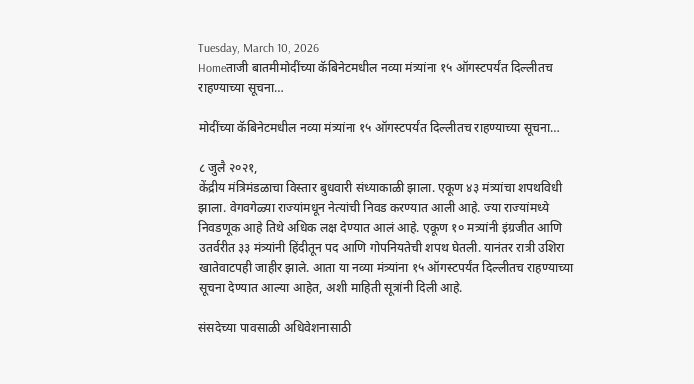Tuesday, March 10, 2026
Homeताजी बातमीमोदींच्या कॅबिनेटमधील नव्या मंत्र्यांना १५ ऑगस्टपर्यंत दिल्लीतच राहण्याच्या सूचना…

मोदींच्या कॅबिनेटमधील नव्या मंत्र्यांना १५ ऑगस्टपर्यंत दिल्लीतच राहण्याच्या सूचना…

८ जुलै २०२१,
केंद्रीय मंत्रिमंडळाचा विस्तार बुधवारी संध्याकाळी झाला. एकूण ४३ मंत्र्यांचा शपथविधी झाला. वेगवगेळ्या राज्यांमधून नेत्यांची निवड करण्यात आली आहे. ज्या राज्यांमध्ये निवडणूक आहे तिथे अधिक लक्ष देण्यात आलं आहे. एकूण १० मत्र्यांनी इंग्रजीत आणि उतर्वरीत ३३ मंत्र्यांनी हिंदीतून पद आणि गोपनियतेची शपथ घेतली. यानंतर रात्री उशिरा खातेवाटपही जाहीर झाले. आता या नव्या मंत्र्यांना १५ ऑगस्टपर्यंत दिल्लीतच राहण्याच्या सूचना देण्यात आल्या आहेत, अशी माहिती सूत्रांनी दिली आहे.

संसदेच्या पावसाळी अधिवेशनासाठी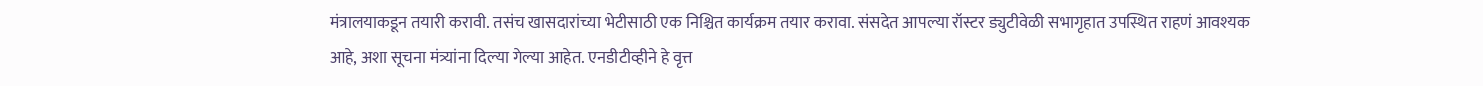मंत्रालयाकडून तयारी करावी. तसंच खासदारांच्या भेटीसाठी एक निश्चित कार्यक्रम तयार करावा. संसदेत आपल्या रॉस्टर ड्युटीवेळी सभागृहात उपस्थित राहणं आवश्यक आहे, अशा सूचना मंत्र्यांना दिल्या गेल्या आहेत. एनडीटीव्हीने हे वृत्त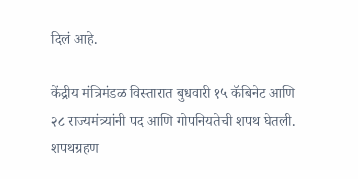दिलं आहे.

केंद्रीय मंत्रिमंडळ विस्तारात बुधवारी १५ कॅबिनेट आणि २८ राज्यमंत्र्यांनी पद आणि गोपनियतेची शपथ घेतली. शपथग्रहण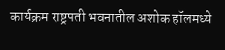कार्यक्रम राष्ट्रपती भवनातील अशोक हॉलमध्ये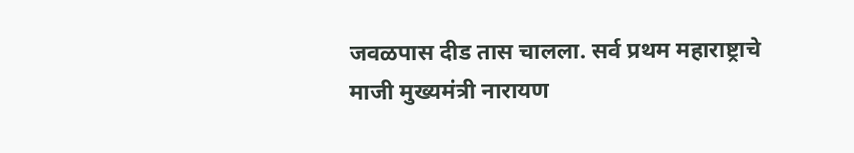जवळपास दीड तास चालला. सर्व प्रथम महाराष्ट्राचे माजी मुख्यमंत्री नारायण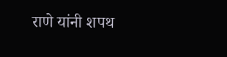राणे यांनी शपथ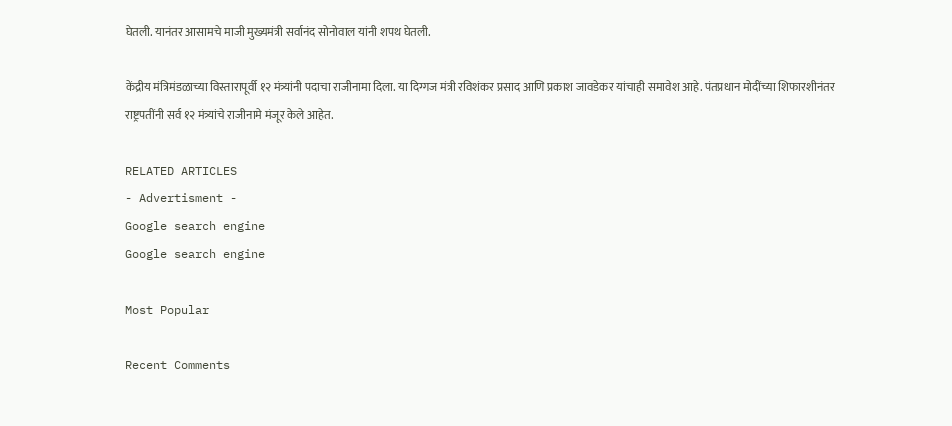घेतली. यानंतर आसामचे माजी मुख्यमंत्री सर्वानंद सोनोवाल यांनी शपथ घेतली.

केंद्रीय मंत्रिमंडळाच्या विस्तारापूर्वी १२ मंत्र्यांनी पदाचा राजीनामा दिला. या दिग्गज मंत्री रविशंकर प्रसाद आणि प्रकाश जावडेकर यांचाही समावेश आहे. पंतप्रधान मोदींच्या शिफारशीनंतर राष्ट्रपतींनी सर्व १२ मंत्र्यांचे राजीनामे मंजूर केले आहेत.

RELATED ARTICLES
- Advertisment -
Google search engine
Google search engine

Most Popular

Recent Comments